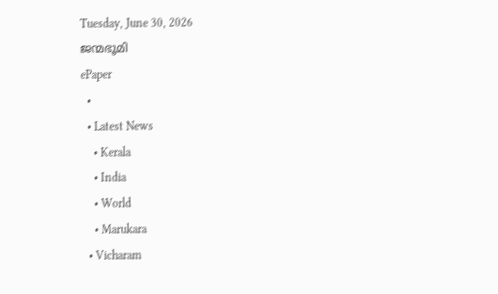Tuesday, June 30, 2026
ജന്മഭൂമി
ePaper
  •
  • Latest News
    • Kerala
    • India
    • World
    • Marukara
  • Vicharam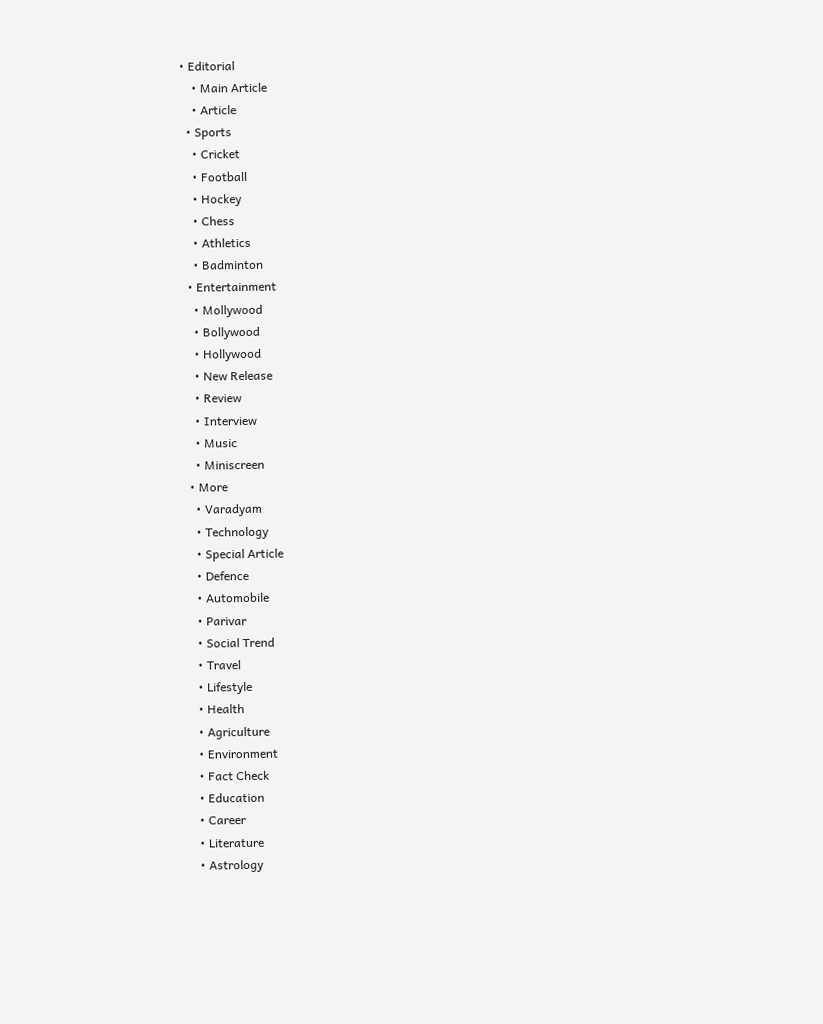• Editorial
    • Main Article
    • Article
  • Sports
    • Cricket
    • Football
    • Hockey
    • Chess
    • Athletics
    • Badminton
  • Entertainment
    • Mollywood
    • Bollywood
    • Hollywood
    • New Release
    • Review
    • Interview
    • Music
    • Miniscreen
  • More
    • Varadyam
    • Technology
    • Special Article
    • Defence
    • Automobile
    • Parivar
    • Social Trend
    • Travel
    • Lifestyle
    • Health
    • Agriculture
    • Environment
    • Fact Check
    • Education
    • Career
    • Literature
    • Astrology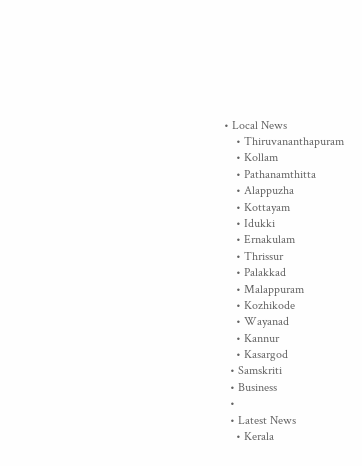• Local News
    • Thiruvananthapuram
    • Kollam
    • Pathanamthitta
    • Alappuzha
    • Kottayam
    • Idukki
    • Ernakulam
    • Thrissur
    • Palakkad
    • Malappuram
    • Kozhikode
    • Wayanad
    • Kannur
    • Kasargod
  • Samskriti
  • Business
  •
  • Latest News
    • Kerala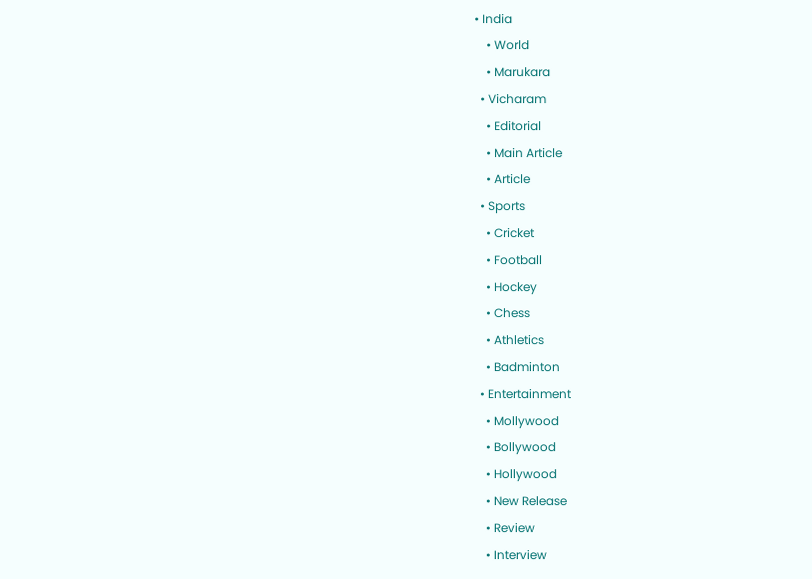• India
    • World
    • Marukara
  • Vicharam
    • Editorial
    • Main Article
    • Article
  • Sports
    • Cricket
    • Football
    • Hockey
    • Chess
    • Athletics
    • Badminton
  • Entertainment
    • Mollywood
    • Bollywood
    • Hollywood
    • New Release
    • Review
    • Interview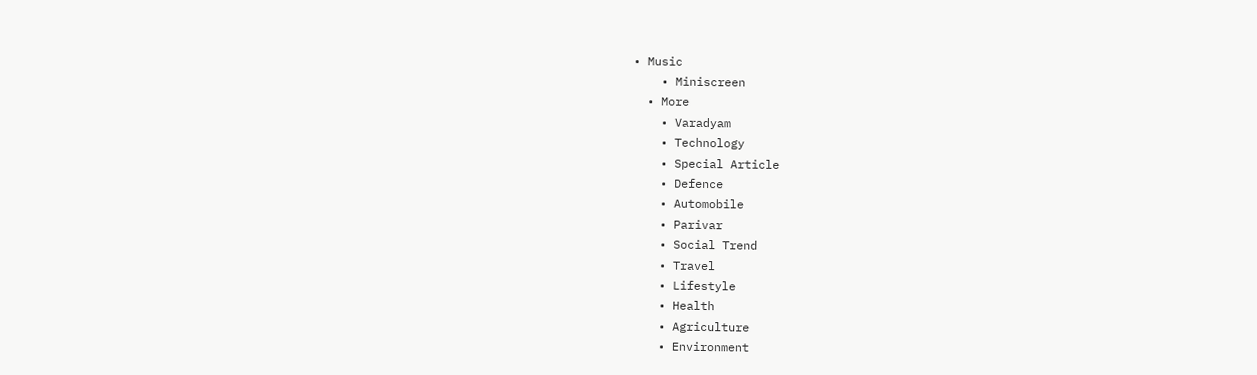• Music
    • Miniscreen
  • More
    • Varadyam
    • Technology
    • Special Article
    • Defence
    • Automobile
    • Parivar
    • Social Trend
    • Travel
    • Lifestyle
    • Health
    • Agriculture
    • Environment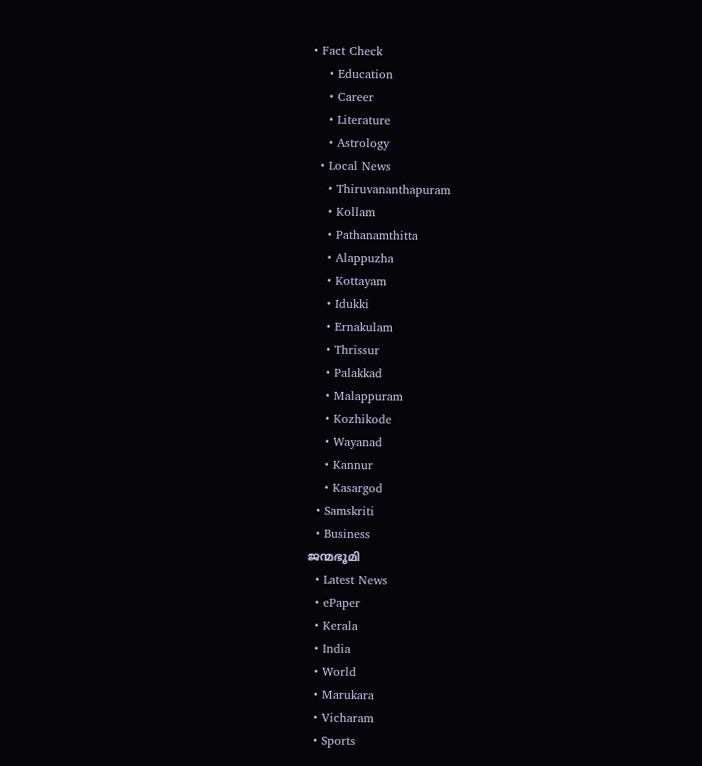• Fact Check
    • Education
    • Career
    • Literature
    • Astrology
  • Local News
    • Thiruvananthapuram
    • Kollam
    • Pathanamthitta
    • Alappuzha
    • Kottayam
    • Idukki
    • Ernakulam
    • Thrissur
    • Palakkad
    • Malappuram
    • Kozhikode
    • Wayanad
    • Kannur
    • Kasargod
  • Samskriti
  • Business
ജന്മഭൂമി
  • Latest News
  • ePaper
  • Kerala
  • India
  • World
  • Marukara
  • Vicharam
  • Sports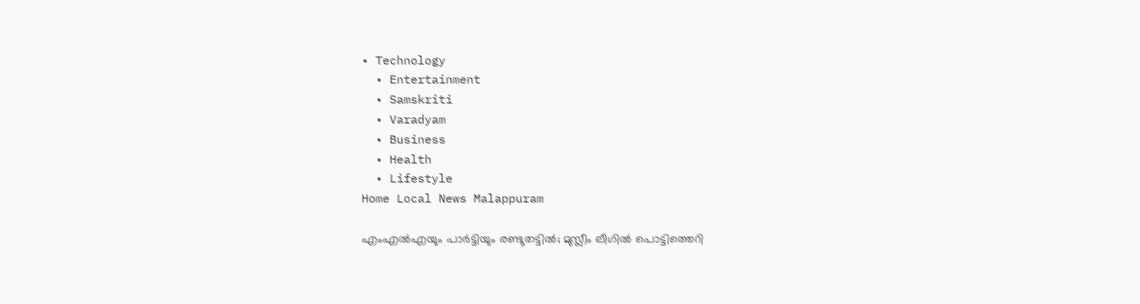• Technology
  • Entertainment
  • Samskriti
  • Varadyam
  • Business
  • Health
  • Lifestyle
Home Local News Malappuram

എംഎല്‍എയും പാര്‍ട്ടിയും രണ്ടുതട്ടില്‍; മുസ്ലീം ലീഗില്‍ പൊട്ടിത്തെറി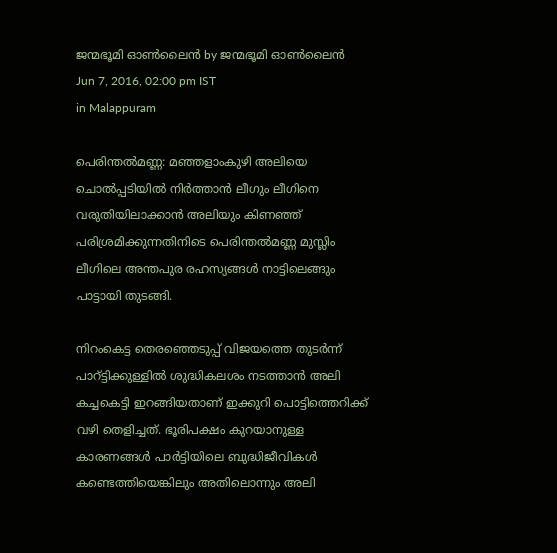ജന്മഭൂമി ഓണ്‍ലൈന്‍ by ജന്മഭൂമി ഓണ്‍ലൈന്‍
Jun 7, 2016, 02:00 pm IST
in Malappuram

പെരിന്തല്‍മണ്ണ: മഞ്ഞളാംകുഴി അലിയെ ചൊല്‍പ്പടിയില്‍ നിര്‍ത്താന്‍ ലീഗും ലീഗിനെ വരുതിയിലാക്കാന്‍ അലിയും കിണഞ്ഞ് പരിശ്രമിക്കുന്നതിനിടെ പെരിന്തല്‍മണ്ണ മുസ്ലിം ലീഗിലെ അന്തപുര രഹസ്യങ്ങള്‍ നാട്ടിലെങ്ങും പാട്ടായി തുടങ്ങി.

നിറംകെട്ട തെരഞ്ഞെടുപ്പ് വിജയത്തെ തുടര്‍ന്ന് പാറ്ട്ടിക്കുള്ളില്‍ ശുദ്ധികലശം നടത്താന്‍ അലി കച്ചകെട്ടി ഇറങ്ങിയതാണ് ഇക്കുറി പൊട്ടിത്തെറിക്ക് വഴി തെളിച്ചത്. ഭൂരിപക്ഷം കുറയാനുള്ള കാരണങ്ങള്‍ പാര്‍ട്ടിയിലെ ബുദ്ധിജീവികള്‍ കണ്ടെത്തിയെങ്കിലും അതിലൊന്നും അലി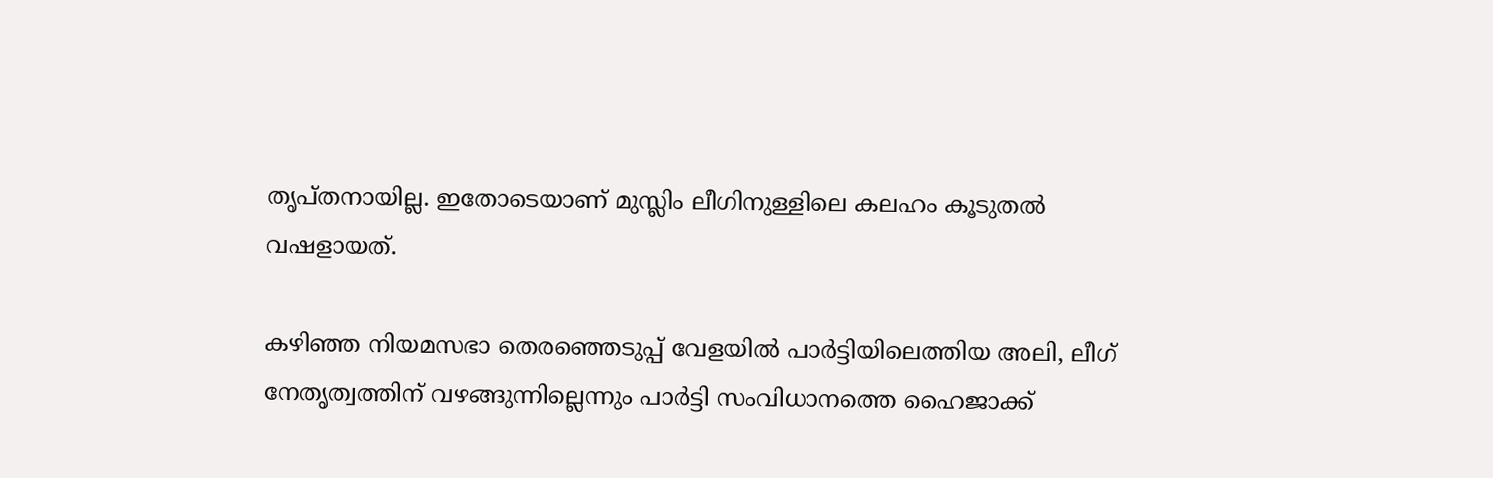തൃപ്തനായില്ല. ഇതോടെയാണ് മുസ്ലിം ലീഗിനുള്ളിലെ കലഹം കൂടുതല്‍ വഷളായത്.

കഴിഞ്ഞ നിയമസഭാ തെരഞ്ഞെടുപ്പ് വേളയില്‍ പാര്‍ട്ടിയിലെത്തിയ അലി, ലീഗ് നേതൃത്വത്തിന് വഴങ്ങുന്നില്ലെന്നും പാര്‍ട്ടി സംവിധാനത്തെ ഹൈജാക്ക്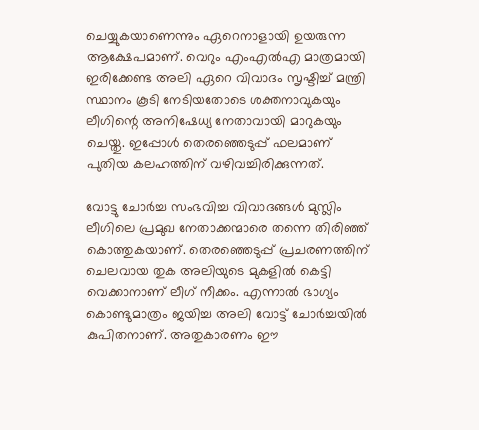ചെയ്യുകയാണെന്നും ഏറെനാളായി ഉയരുന്ന ആക്ഷേപമാണ്. വെറും എംഎല്‍എ മാത്രമായി ഇരിക്കേണ്ട അലി ഏറെ വിവാദം സൃഷ്ടിച്ച് മന്ത്രി സ്ഥാനം കൂടി നേടിയതോടെ ശക്തനാവുകയും ലീഗിന്റെ അനിഷേധ്യ നേതാവായി മാറുകയും ചെയ്തു. ഇപ്പോള്‍ തെരഞ്ഞെടുപ്പ് ഫലമാണ് പുതിയ കലഹത്തിന് വഴിവച്ചിരിക്കുന്നത്.

വോട്ടു ചോര്‍ച്ച സംഭവിച്ച വിവാദങ്ങള്‍ മുസ്ലിം ലീഗിലെ പ്രമുഖ നേതാക്കന്മാരെ തന്നെ തിരിഞ്ഞ് കൊത്തുകയാണ്. തെരഞ്ഞെടുപ്പ് പ്രചരണത്തിന് ചെലവായ തുക അലിയുടെ മുകളില്‍ കെട്ടി വെക്കാനാണ് ലീഗ് നീക്കം. എന്നാല്‍ ഭാഗ്യം കൊണ്ടുമാത്രം ജയിച്ച അലി വോട്ട് ചോര്‍ച്ചയില്‍ കുപിതനാണ്. അതുകാരണം ഈ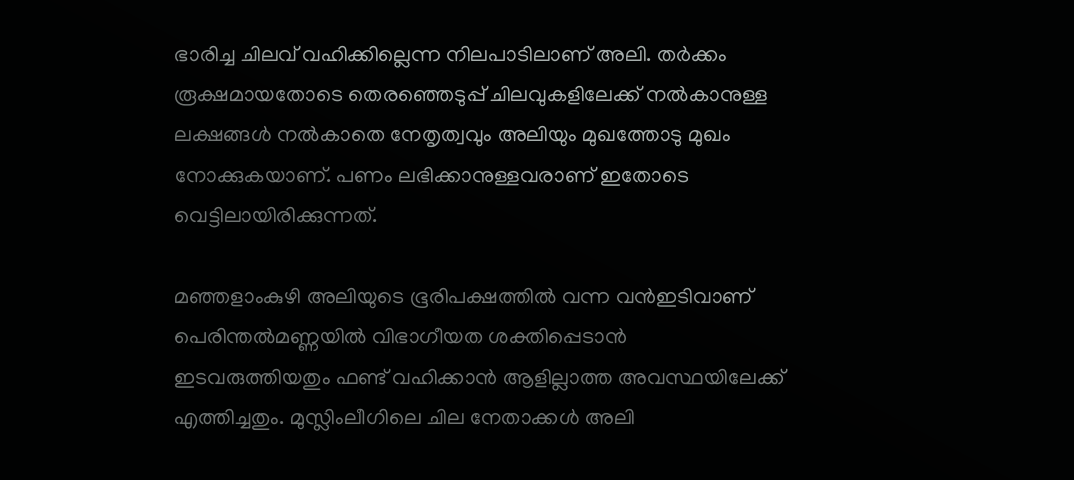ഭാരിച്ച ചിലവ് വഹിക്കില്ലെന്ന നിലപാടിലാണ് അലി. തര്‍ക്കം രൂക്ഷമായതോടെ തെരഞ്ഞെടുപ്പ് ചിലവുകളിലേക്ക് നല്‍കാനുള്ള ലക്ഷങ്ങള്‍ നല്‍കാതെ നേതൃത്വവും അലിയും മുഖത്തോടു മുഖം നോക്കുകയാണ്. പണം ലഭിക്കാനുള്ളവരാണ് ഇതോടെ വെട്ടിലായിരിക്കുന്നത്.

മഞ്ഞളാംകുഴി അലിയുടെ ഭൂരിപക്ഷത്തില്‍ വന്ന വന്‍ഇടിവാണ് പെരിന്തല്‍മണ്ണയില്‍ വിഭാഗീയത ശക്തിപ്പെടാന്‍ ഇടവരുത്തിയതും ഫണ്ട് വഹിക്കാന്‍ ആളില്ലാത്ത അവസ്ഥയിലേക്ക് എത്തിച്ചതും. മുസ്ലിംലീഗിലെ ചില നേതാക്കള്‍ അലി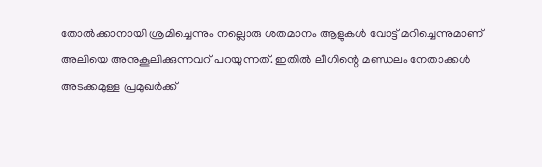തോല്‍ക്കാനായി ശ്രമിച്ചെന്നും നല്ലൊരു ശതമാനം ആളുകള്‍ വോട്ട് മറിച്ചെന്നുമാണ് അലിയെ അനുകൂലിക്കുന്നവറ് പറയുന്നത്. ഇതില്‍ ലീഗിന്റെ മണ്ഡലം നേതാക്കള്‍ അടക്കമുള്ള പ്രമുഖര്‍ക്ക്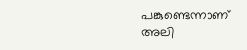പങ്കുണ്ടെന്നാണ് അലി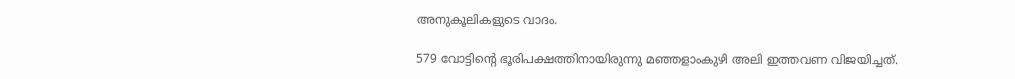അനുകൂലികളുടെ വാദം.

579 വോട്ടിന്റെ ഭൂരിപക്ഷത്തിനായിരുന്നു മഞ്ഞളാംകുഴി അലി ഇത്തവണ വിജയിച്ചത്.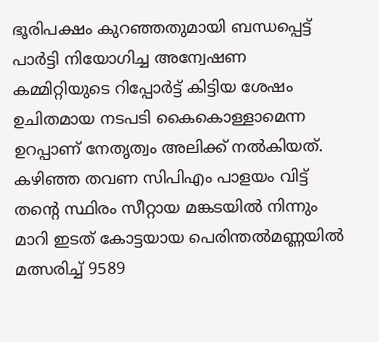ഭൂരിപക്ഷം കുറഞ്ഞതുമായി ബന്ധപ്പെട്ട് പാര്‍ട്ടി നിയോഗിച്ച അന്വേഷണ കമ്മിറ്റിയുടെ റിപ്പോര്‍ട്ട് കിട്ടിയ ശേഷം ഉചിതമായ നടപടി കൈകൊള്ളാമെന്ന ഉറപ്പാണ് നേതൃത്വം അലിക്ക് നല്‍കിയത്. കഴിഞ്ഞ തവണ സിപിഎം പാളയം വിട്ട് തന്റെ സ്ഥിരം സീറ്റായ മങ്കടയില്‍ നിന്നും മാറി ഇടത് കോട്ടയായ പെരിന്തല്‍മണ്ണയില്‍ മത്സരിച്ച് 9589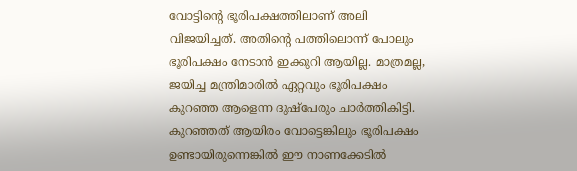വോട്ടിന്റെ ഭൂരിപക്ഷത്തിലാണ് അലി വിജയിച്ചത്. അതിന്റെ പത്തിലൊന്ന് പോലും ഭൂരിപക്ഷം നേടാന്‍ ഇക്കുറി ആയില്ല. മാത്രമല്ല, ജയിച്ച മന്ത്രിമാരില്‍ ഏറ്റവും ഭൂരിപക്ഷം കുറഞ്ഞ ആളെന്ന ദുഷ്‌പേരും ചാര്‍ത്തികിട്ടി. കുറഞ്ഞത് ആയിരം വോട്ടെങ്കിലും ഭൂരിപക്ഷം ഉണ്ടായിരുന്നെങ്കില്‍ ഈ നാണക്കേടില്‍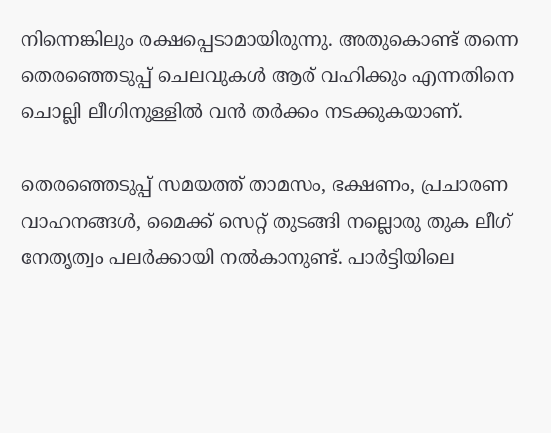നിന്നെങ്കിലും രക്ഷപ്പെടാമായിരുന്നു. അതുകൊണ്ട് തന്നെ തെരഞ്ഞെടുപ്പ് ചെലവുകള്‍ ആര് വഹിക്കും എന്നതിനെ ചൊല്ലി ലീഗിനുള്ളില്‍ വന്‍ തര്‍ക്കം നടക്കുകയാണ്.

തെരഞ്ഞെടുപ്പ് സമയത്ത് താമസം, ഭക്ഷണം, പ്രചാരണ വാഹനങ്ങള്‍, മൈക്ക് സെറ്റ് തുടങ്ങി നല്ലൊരു തുക ലീഗ് നേതൃത്വം പലര്‍ക്കായി നല്‍കാനുണ്ട്. പാര്‍ട്ടിയിലെ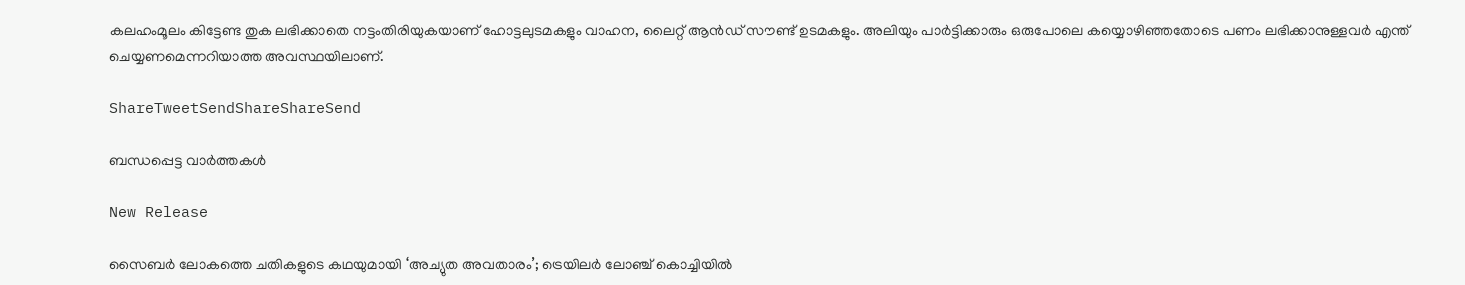കലഹംമൂലം കിട്ടേണ്ട തുക ലഭിക്കാതെ നട്ടംതിരിയുകയാണ് ഹോട്ടലുടമകളും വാഹന, ലൈറ്റ് ആന്‍ഡ് സൗണ്ട് ഉടമകളും. അലിയും പാര്‍ട്ടിക്കാരും ഒരുപോലെ കയ്യൊഴിഞ്ഞതോടെ പണം ലഭിക്കാനുള്ളവര്‍ എന്ത് ചെയ്യണമെന്നറിയാത്ത അവസ്ഥയിലാണ്.

ShareTweetSendShareShareSend

ബന്ധപ്പെട്ട വാര്‍ത്തകള്‍

New Release

സൈബർ ലോകത്തെ ചതികളുടെ കഥയുമായി ‘അച്യുത അവതാരം’; ട്രെയിലർ ലോഞ്ച് കൊച്ചിയിൽ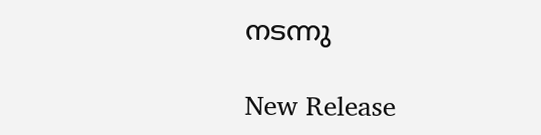നടന്നു

New Release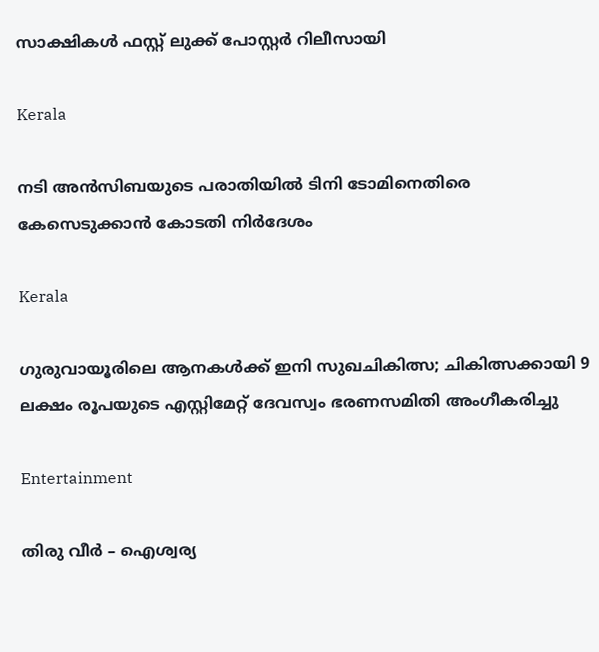സാക്ഷികൾ ഫസ്റ്റ് ലുക്ക് പോസ്റ്റർ റിലീസായി

Kerala

നടി അന്‍സിബയുടെ പരാതിയില്‍ ടിനി ടോമിനെതിരെ കേസെടുക്കാന്‍ കോടതി നിര്‍ദേശം

Kerala

ഗുരുവായൂരിലെ ആനകൾക്ക് ഇനി സുഖചികിത്സ; ചികിത്സക്കായി 9 ലക്ഷം രൂപയുടെ എസ്റ്റിമേറ്റ് ദേവസ്വം ഭരണസമിതി അംഗീകരിച്ചു

Entertainment

തിരു വീർ – ഐശ്വര്യ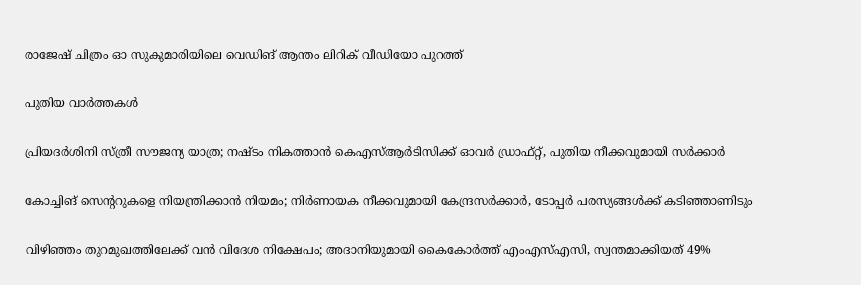രാജേഷ് ചിത്രം ഓ സുകുമാരിയിലെ വെഡിങ് ആന്തം ലിറിക് വീഡിയോ പുറത്ത്

പുതിയ വാര്‍ത്തകള്‍

പ്രിയദ‌ർശിനി സ്ത്രീ സൗജന്യ യാത്ര; നഷ്ടം നികത്താൻ കെഎസ്ആർടിസിക്ക് ഓവർ ഡ്രാഫ്റ്റ്, പുതിയ നീക്കവുമായി സർക്കാർ

കോച്ചിങ് സെൻ്ററുകളെ നിയന്ത്രിക്കാൻ നിയമം; നിർണായക നീക്കവുമായി കേന്ദ്രസർക്കാർ, ടോപ്പർ പരസ്യങ്ങൾക്ക് കടിഞ്ഞാണിടും

വിഴിഞ്ഞം തുറമുഖത്തിലേക്ക് വൻ വിദേശ നിക്ഷേപം; അദാനിയുമായി കൈകോർത്ത് എംഎസ്എസി, സ്വന്തമാക്കിയത് 49%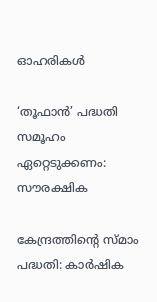ഓഹരികൾ

‘തൂഫാന്‍’ പദ്ധതി സമൂഹം ഏറ്റെടുക്കണം: സൗരക്ഷിക

കേന്ദ്രത്തിന്റെ സ്മാം പദ്ധതി: കാര്‍ഷിക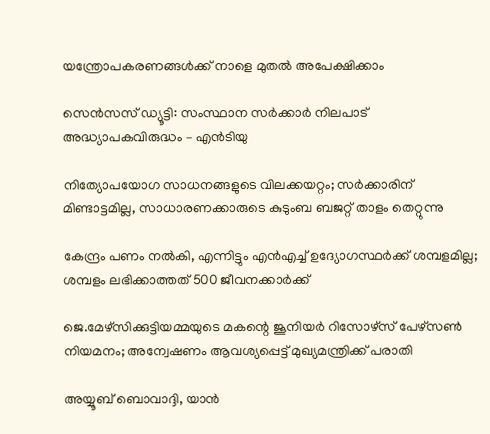യന്ത്രോപകരണങ്ങള്‍ക്ക് നാളെ മുതല്‍ അപേക്ഷിക്കാം

സെന്‍സസ് ഡ്യൂട്ടി: സംസ്ഥാന സര്‍ക്കാര്‍ നിലപാട് അദ്ധ്യാപകവിരുദ്ധം – എന്‍ടിയു

നിത്യോപയോഗ സാധനങ്ങളുടെ വിലക്കയറ്റം; സര്‍ക്കാരിന് മിണ്ടാട്ടമില്ല, സാധാരണക്കാരുടെ കുടുംബ ബജറ്റ് താളം തെറ്റുന്നു

കേന്ദ്രം പണം നല്‍കി, എന്നിട്ടും എന്‍എച്ച് ഉദ്യോഗസ്ഥര്‍ക്ക് ശമ്പളമില്ല; ശമ്പളം ലഭിക്കാത്തത് 500 ജീവനക്കാര്‍ക്ക്

ജെ.മേഴ്‌സിക്കുട്ടിയമ്മയുടെ മകന്റെ ജൂനിയർ റിസോഴ്‌സ് പേഴ്‌സൺ നിയമനം; അന്വേഷണം ആവശ്യപ്പെട്ട് മുഖ്യമന്ത്രിക്ക് പരാതി

അയ്യൂബ് ബൊവാദ്ദി, യാന്‍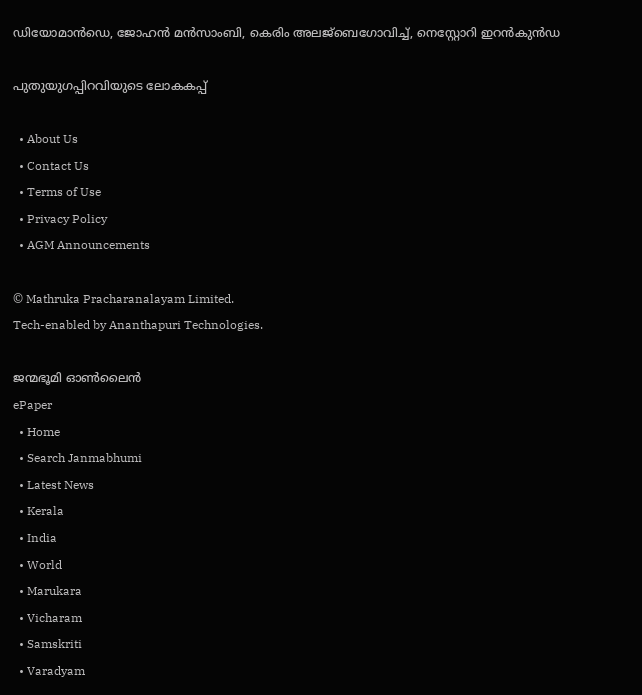ഡിയോമാന്‍ഡെ, ജോഹന്‍ മന്‍സാംബി, കെരിം അലജ്ബെഗോവിച്ച്, നെസ്റ്റോറി ഇറന്‍കുന്‍ഡ

പുതുയുഗപ്പിറവിയുടെ ലോകകപ്പ്

  • About Us
  • Contact Us
  • Terms of Use
  • Privacy Policy
  • AGM Announcements

© Mathruka Pracharanalayam Limited.
Tech-enabled by Ananthapuri Technologies.

ജന്മഭൂമി ഓണ്‍ലൈന്‍
ePaper
  • Home
  • Search Janmabhumi
  • Latest News
  • Kerala
  • India
  • World
  • Marukara
  • Vicharam
  • Samskriti
  • Varadyam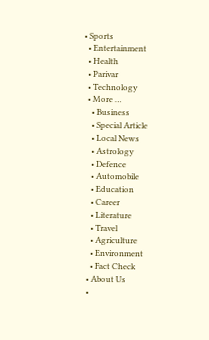• Sports
  • Entertainment
  • Health
  • Parivar
  • Technology
  • More …
    • Business
    • Special Article
    • Local News
    • Astrology
    • Defence
    • Automobile
    • Education
    • Career
    • Literature
    • Travel
    • Agriculture
    • Environment
    • Fact Check
  • About Us
  •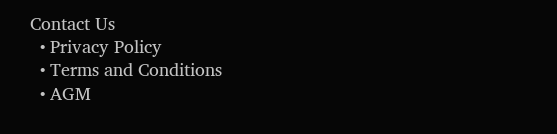Contact Us
  • Privacy Policy
  • Terms and Conditions
  • AGM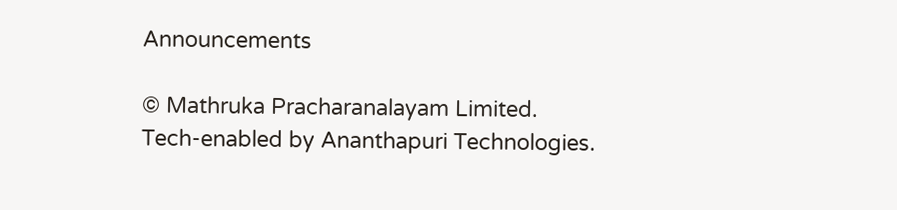Announcements

© Mathruka Pracharanalayam Limited.
Tech-enabled by Ananthapuri Technologies.